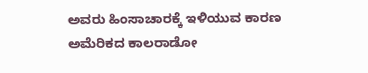ಅವರು ಹಿಂಸಾಚಾರಕ್ಕೆ ಇಳಿಯುವ ಕಾರಣ
ಅಮೆರಿಕದ ಕಾಲರಾಡೋ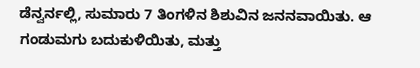ಡೆನ್ವರ್ನಲ್ಲಿ, ಸುಮಾರು 7 ತಿಂಗಳಿನ ಶಿಶುವಿನ ಜನನವಾಯಿತು. ಆ ಗಂಡುಮಗು ಬದುಕುಳಿಯಿತು, ಮತ್ತು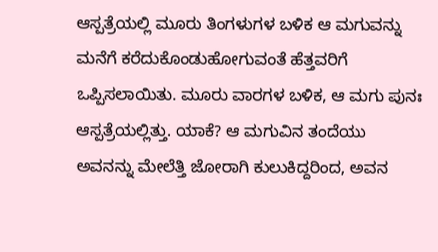ಆಸ್ಪತ್ರೆಯಲ್ಲಿ ಮೂರು ತಿಂಗಳುಗಳ ಬಳಿಕ ಆ ಮಗುವನ್ನು ಮನೆಗೆ ಕರೆದುಕೊಂಡುಹೋಗುವಂತೆ ಹೆತ್ತವರಿಗೆ ಒಪ್ಪಿಸಲಾಯಿತು. ಮೂರು ವಾರಗಳ ಬಳಿಕ, ಆ ಮಗು ಪುನಃ ಆಸ್ಪತ್ರೆಯಲ್ಲಿತ್ತು. ಯಾಕೆ? ಆ ಮಗುವಿನ ತಂದೆಯು ಅವನನ್ನು ಮೇಲೆತ್ತಿ ಜೋರಾಗಿ ಕುಲುಕಿದ್ದರಿಂದ, ಅವನ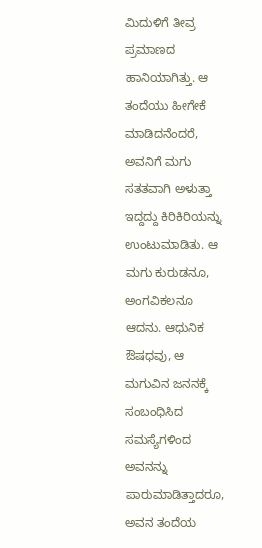ಮಿದುಳಿಗೆ ತೀವ್ರ ಪ್ರಮಾಣದ ಹಾನಿಯಾಗಿತ್ತು. ಆ ತಂದೆಯು ಹೀಗೇಕೆ ಮಾಡಿದನೆಂದರೆ, ಅವನಿಗೆ ಮಗು ಸತತವಾಗಿ ಅಳುತ್ತಾ ಇದ್ದದ್ದು ಕಿರಿಕಿರಿಯನ್ನು ಉಂಟುಮಾಡಿತು. ಆ ಮಗು ಕುರುಡನೂ, ಅಂಗವಿಕಲನೂ ಆದನು. ಆಧುನಿಕ ಔಷಧವು, ಆ ಮಗುವಿನ ಜನನಕ್ಕೆ ಸಂಬಂಧಿಸಿದ ಸಮಸ್ಯೆಗಳಿಂದ ಅವನನ್ನು ಪಾರುಮಾಡಿತ್ತಾದರೂ, ಅವನ ತಂದೆಯ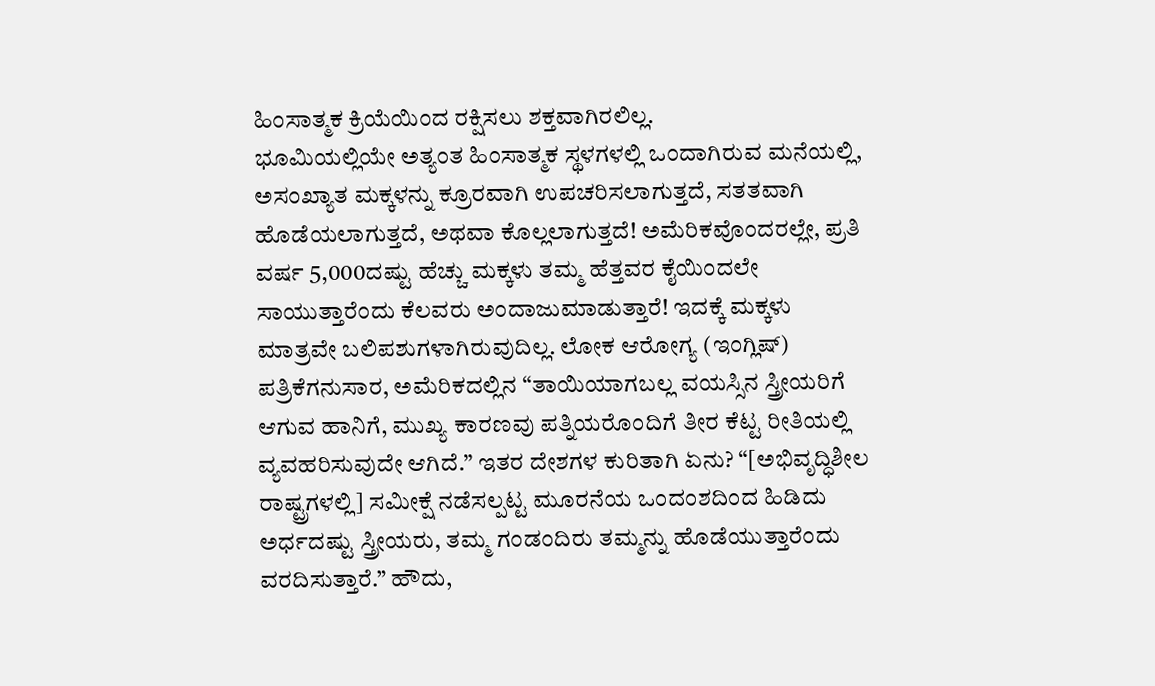ಹಿಂಸಾತ್ಮಕ ಕ್ರಿಯೆಯಿಂದ ರಕ್ಷಿಸಲು ಶಕ್ತವಾಗಿರಲಿಲ್ಲ.
ಭೂಮಿಯಲ್ಲಿಯೇ ಅತ್ಯಂತ ಹಿಂಸಾತ್ಮಕ ಸ್ಥಳಗಳಲ್ಲಿ ಒಂದಾಗಿರುವ ಮನೆಯಲ್ಲಿ, ಅಸಂಖ್ಯಾತ ಮಕ್ಕಳನ್ನು ಕ್ರೂರವಾಗಿ ಉಪಚರಿಸಲಾಗುತ್ತದೆ, ಸತತವಾಗಿ ಹೊಡೆಯಲಾಗುತ್ತದೆ, ಅಥವಾ ಕೊಲ್ಲಲಾಗುತ್ತದೆ! ಅಮೆರಿಕವೊಂದರಲ್ಲೇ, ಪ್ರತಿ ವರ್ಷ 5,000ದಷ್ಟು ಹೆಚ್ಚು ಮಕ್ಕಳು ತಮ್ಮ ಹೆತ್ತವರ ಕೈಯಿಂದಲೇ ಸಾಯುತ್ತಾರೆಂದು ಕೆಲವರು ಅಂದಾಜುಮಾಡುತ್ತಾರೆ! ಇದಕ್ಕೆ ಮಕ್ಕಳು ಮಾತ್ರವೇ ಬಲಿಪಶುಗಳಾಗಿರುವುದಿಲ್ಲ. ಲೋಕ ಆರೋಗ್ಯ (ಇಂಗ್ಲಿಷ್) ಪತ್ರಿಕೆಗನುಸಾರ, ಅಮೆರಿಕದಲ್ಲಿನ “ತಾಯಿಯಾಗಬಲ್ಲ ವಯಸ್ಸಿನ ಸ್ತ್ರೀಯರಿಗೆ ಆಗುವ ಹಾನಿಗೆ, ಮುಖ್ಯ ಕಾರಣವು ಪತ್ನಿಯರೊಂದಿಗೆ ತೀರ ಕೆಟ್ಟ ರೀತಿಯಲ್ಲಿ ವ್ಯವಹರಿಸುವುದೇ ಆಗಿದೆ.” ಇತರ ದೇಶಗಳ ಕುರಿತಾಗಿ ಏನು? “[ಅಭಿವೃದ್ಧಿಶೀಲ ರಾಷ್ಟ್ರಗಳಲ್ಲಿ] ಸಮೀಕ್ಷೆ ನಡೆಸಲ್ಪಟ್ಟ ಮೂರನೆಯ ಒಂದಂಶದಿಂದ ಹಿಡಿದು ಅರ್ಧದಷ್ಟು ಸ್ತ್ರೀಯರು, ತಮ್ಮ ಗಂಡಂದಿರು ತಮ್ಮನ್ನು ಹೊಡೆಯುತ್ತಾರೆಂದು ವರದಿಸುತ್ತಾರೆ.” ಹೌದು,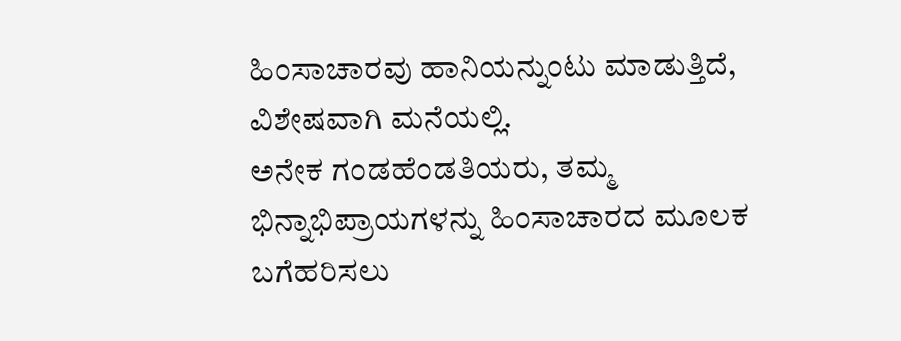ಹಿಂಸಾಚಾರವು ಹಾನಿಯನ್ನುಂಟು ಮಾಡುತ್ತಿದೆ, ವಿಶೇಷವಾಗಿ ಮನೆಯಲ್ಲಿ.
ಅನೇಕ ಗಂಡಹೆಂಡತಿಯರು, ತಮ್ಮ ಭಿನ್ನಾಭಿಪ್ರಾಯಗಳನ್ನು ಹಿಂಸಾಚಾರದ ಮೂಲಕ ಬಗೆಹರಿಸಲು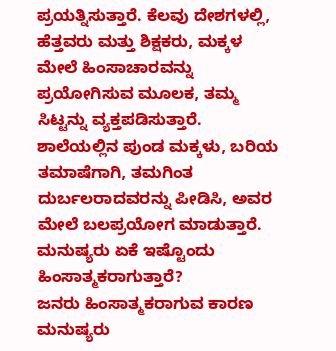ಪ್ರಯತ್ನಿಸುತ್ತಾರೆ. ಕೆಲವು ದೇಶಗಳಲ್ಲಿ, ಹೆತ್ತವರು ಮತ್ತು ಶಿಕ್ಷಕರು, ಮಕ್ಕಳ ಮೇಲೆ ಹಿಂಸಾಚಾರವನ್ನು ಪ್ರಯೋಗಿಸುವ ಮೂಲಕ, ತಮ್ಮ ಸಿಟ್ಟನ್ನು ವ್ಯಕ್ತಪಡಿಸುತ್ತಾರೆ. ಶಾಲೆಯಲ್ಲಿನ ಪುಂಡ ಮಕ್ಕಳು, ಬರಿಯ ತಮಾಷೆಗಾಗಿ, ತಮಗಿಂತ ದುರ್ಬಲರಾದವರನ್ನು ಪೀಡಿಸಿ, ಅವರ ಮೇಲೆ ಬಲಪ್ರಯೋಗ ಮಾಡುತ್ತಾರೆ. ಮನುಷ್ಯರು ಏಕೆ ಇಷ್ಟೊಂದು ಹಿಂಸಾತ್ಮಕರಾಗುತ್ತಾರೆ?
ಜನರು ಹಿಂಸಾತ್ಮಕರಾಗುವ ಕಾರಣ
ಮನುಷ್ಯರು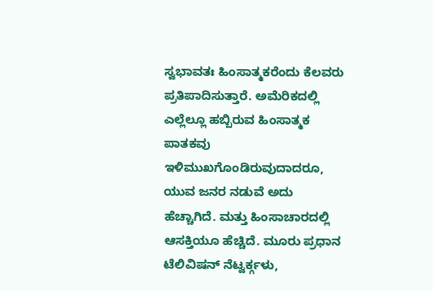ಸ್ವಭಾವತಃ ಹಿಂಸಾತ್ಮಕರೆಂದು ಕೆಲವರು ಪ್ರತಿಪಾದಿಸುತ್ತಾರೆ. ಅಮೆರಿಕದಲ್ಲಿ ಎಲ್ಲೆಲ್ಲೂ ಹಬ್ಬಿರುವ ಹಿಂಸಾತ್ಮಕ ಪಾತಕವು ಇಳಿಮುಖಗೊಂಡಿರುವುದಾದರೂ, ಯುವ ಜನರ ನಡುವೆ ಅದು ಹೆಚ್ಚಾಗಿದೆ. ಮತ್ತು ಹಿಂಸಾಚಾರದಲ್ಲಿ ಆಸಕ್ತಿಯೂ ಹೆಚ್ಚಿದೆ. ಮೂರು ಪ್ರಧಾನ ಟೆಲಿವಿಷನ್ ನೆಟ್ವರ್ಕ್ಗಳು,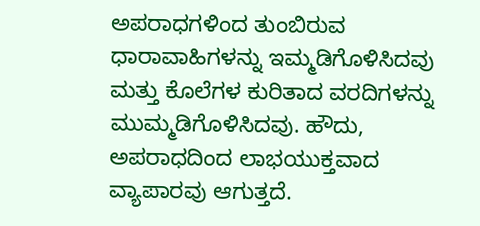ಅಪರಾಧಗಳಿಂದ ತುಂಬಿರುವ ಧಾರಾವಾಹಿಗಳನ್ನು ಇಮ್ಮಡಿಗೊಳಿಸಿದವು ಮತ್ತು ಕೊಲೆಗಳ ಕುರಿತಾದ ವರದಿಗಳನ್ನು ಮುಮ್ಮಡಿಗೊಳಿಸಿದವು. ಹೌದು, ಅಪರಾಧದಿಂದ ಲಾಭಯುಕ್ತವಾದ ವ್ಯಾಪಾರವು ಆಗುತ್ತದೆ.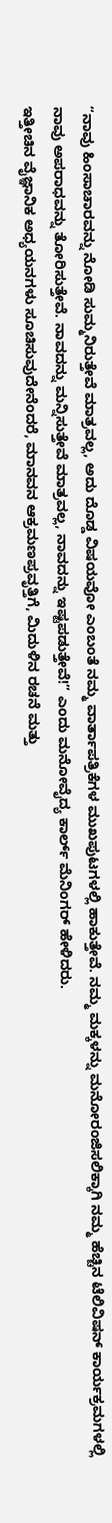“ನಾವು ಹಿಂಸಾಚಾರವನ್ನು ನೋಡಿ ಸುಮ್ಮನಿರುತ್ತೇವೆ ಮಾತ್ರವಲ್ಲ, ಅದು ದೊಡ್ಡ ವಿಷಯವೋ ಎಂಬಂತೆ ನಮ್ಮ ವಾರ್ತಾಪತ್ರಿಕೆಗಳ ಮುಖಪುಟಗಳಲ್ಲಿ ಹಾಕುತ್ತೇವೆ. ನಮ್ಮ ಮಕ್ಕಳನ್ನು ಮನೋರಂಜಿಸಲಿಕ್ಕಾಗಿ ನಮ್ಮ ಹೆಚ್ಚಿನ ಟೆಲಿವಿಷನ್ ಕಾರ್ಯಕ್ರಮಗಳಲ್ಲಿ ನಾವು ಅಪರಾಧವನ್ನು ತೋರಿಸುತ್ತೇವೆ. ನಾವದನ್ನು ಮನ್ನಿಸುತ್ತೇವೆ ಮಾತ್ರವಲ್ಲ, ನಾವದನ್ನು ಇಷ್ಟಪಡುತ್ತೇವೆ!” ಎಂದು ಮನೋವೈದ್ಯ ಕಾರ್ಲ್ ಮೆನಿಂಗರ್ ಹೇಳಿದರು.
ಇತ್ತೀಚಿನ ವೈಜ್ಞಾನಿಕ ಅಧ್ಯಯನಗಳು ಸೂಚಿಸುವುದೇನೆಂದರೆ, ಮಾನವನ ಆಕ್ರಮಣಪ್ರವೃತ್ತಿಗೆ, ಮಿದುಳಿನ ರಚನೆ ಮತ್ತು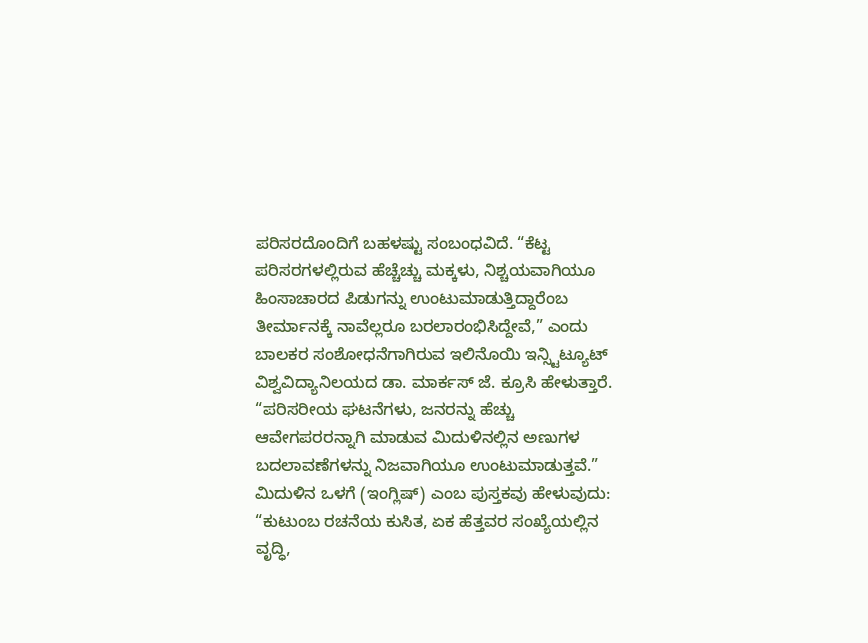ಪರಿಸರದೊಂದಿಗೆ ಬಹಳಷ್ಟು ಸಂಬಂಧವಿದೆ. “ಕೆಟ್ಟ ಪರಿಸರಗಳಲ್ಲಿರುವ ಹೆಚ್ಚೆಚ್ಚು ಮಕ್ಕಳು, ನಿಶ್ಚಯವಾಗಿಯೂ ಹಿಂಸಾಚಾರದ ಪಿಡುಗನ್ನು ಉಂಟುಮಾಡುತ್ತಿದ್ದಾರೆಂಬ ತೀರ್ಮಾನಕ್ಕೆ ನಾವೆಲ್ಲರೂ ಬರಲಾರಂಭಿಸಿದ್ದೇವೆ,” ಎಂದು ಬಾಲಕರ ಸಂಶೋಧನೆಗಾಗಿರುವ ಇಲಿನೊಯಿ ಇನ್ಸ್ಟಿಟ್ಯೂಟ್ ವಿಶ್ವವಿದ್ಯಾನಿಲಯದ ಡಾ. ಮಾರ್ಕಸ್ ಜೆ. ಕ್ರೂಸಿ ಹೇಳುತ್ತಾರೆ. “ಪರಿಸರೀಯ ಘಟನೆಗಳು, ಜನರನ್ನು ಹೆಚ್ಚು ಆವೇಗಪರರನ್ನಾಗಿ ಮಾಡುವ ಮಿದುಳಿನಲ್ಲಿನ ಅಣುಗಳ ಬದಲಾವಣೆಗಳನ್ನು ನಿಜವಾಗಿಯೂ ಉಂಟುಮಾಡುತ್ತವೆ.” ಮಿದುಳಿನ ಒಳಗೆ (ಇಂಗ್ಲಿಷ್) ಎಂಬ ಪುಸ್ತಕವು ಹೇಳುವುದು: “ಕುಟುಂಬ ರಚನೆಯ ಕುಸಿತ, ಏಕ ಹೆತ್ತವರ ಸಂಖ್ಯೆಯಲ್ಲಿನ ವೃದ್ಧಿ,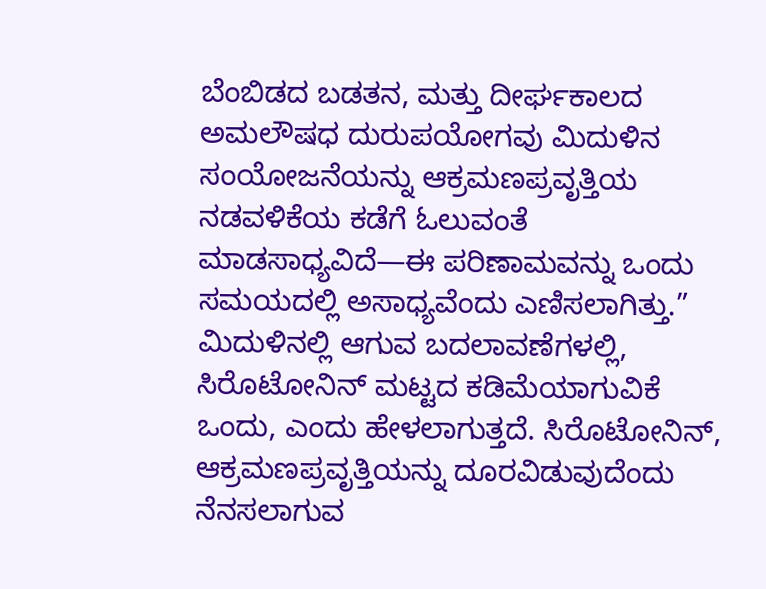ಬೆಂಬಿಡದ ಬಡತನ, ಮತ್ತು ದೀರ್ಘಕಾಲದ ಅಮಲೌಷಧ ದುರುಪಯೋಗವು ಮಿದುಳಿನ ಸಂಯೋಜನೆಯನ್ನು ಆಕ್ರಮಣಪ್ರವೃತ್ತಿಯ ನಡವಳಿಕೆಯ ಕಡೆಗೆ ಓಲುವಂತೆ ಮಾಡಸಾಧ್ಯವಿದೆ—ಈ ಪರಿಣಾಮವನ್ನು ಒಂದು ಸಮಯದಲ್ಲಿ ಅಸಾಧ್ಯವೆಂದು ಎಣಿಸಲಾಗಿತ್ತು.”
ಮಿದುಳಿನಲ್ಲಿ ಆಗುವ ಬದಲಾವಣೆಗಳಲ್ಲಿ, ಸಿರೊಟೋನಿನ್ ಮಟ್ಟದ ಕಡಿಮೆಯಾಗುವಿಕೆ ಒಂದು, ಎಂದು ಹೇಳಲಾಗುತ್ತದೆ. ಸಿರೊಟೋನಿನ್, ಆಕ್ರಮಣಪ್ರವೃತ್ತಿಯನ್ನು ದೂರವಿಡುವುದೆಂದು ನೆನಸಲಾಗುವ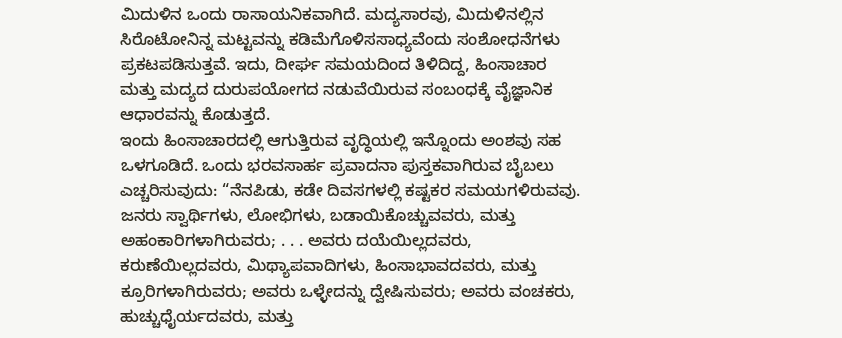ಮಿದುಳಿನ ಒಂದು ರಾಸಾಯನಿಕವಾಗಿದೆ. ಮದ್ಯಸಾರವು, ಮಿದುಳಿನಲ್ಲಿನ ಸಿರೊಟೋನಿನ್ನ ಮಟ್ಟವನ್ನು ಕಡಿಮೆಗೊಳಿಸಸಾಧ್ಯವೆಂದು ಸಂಶೋಧನೆಗಳು ಪ್ರಕಟಪಡಿಸುತ್ತವೆ. ಇದು, ದೀರ್ಘ ಸಮಯದಿಂದ ತಿಳಿದಿದ್ದ, ಹಿಂಸಾಚಾರ ಮತ್ತು ಮದ್ಯದ ದುರುಪಯೋಗದ ನಡುವೆಯಿರುವ ಸಂಬಂಧಕ್ಕೆ ವೈಜ್ಞಾನಿಕ ಆಧಾರವನ್ನು ಕೊಡುತ್ತದೆ.
ಇಂದು ಹಿಂಸಾಚಾರದಲ್ಲಿ ಆಗುತ್ತಿರುವ ವೃದ್ಧಿಯಲ್ಲಿ ಇನ್ನೊಂದು ಅಂಶವು ಸಹ ಒಳಗೂಡಿದೆ. ಒಂದು ಭರವಸಾರ್ಹ ಪ್ರವಾದನಾ ಪುಸ್ತಕವಾಗಿರುವ ಬೈಬಲು ಎಚ್ಚರಿಸುವುದು: “ನೆನಪಿಡು, ಕಡೇ ದಿವಸಗಳಲ್ಲಿ ಕಷ್ಟಕರ ಸಮಯಗಳಿರುವವು. ಜನರು ಸ್ವಾರ್ಥಿಗಳು, ಲೋಭಿಗಳು, ಬಡಾಯಿಕೊಚ್ಚುವವರು, ಮತ್ತು ಅಹಂಕಾರಿಗಳಾಗಿರುವರು; . . . ಅವರು ದಯೆಯಿಲ್ಲದವರು, ಕರುಣೆಯಿಲ್ಲದವರು, ಮಿಥ್ಯಾಪವಾದಿಗಳು, ಹಿಂಸಾಭಾವದವರು, ಮತ್ತು ಕ್ರೂರಿಗಳಾಗಿರುವರು; ಅವರು ಒಳ್ಳೇದನ್ನು ದ್ವೇಷಿಸುವರು; ಅವರು ವಂಚಕರು, ಹುಚ್ಚುಧೈರ್ಯದವರು, ಮತ್ತು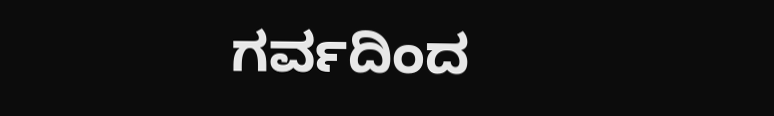ಗರ್ವದಿಂದ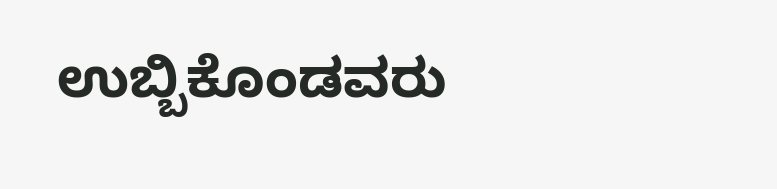ಉಬ್ಬಿಕೊಂಡವರು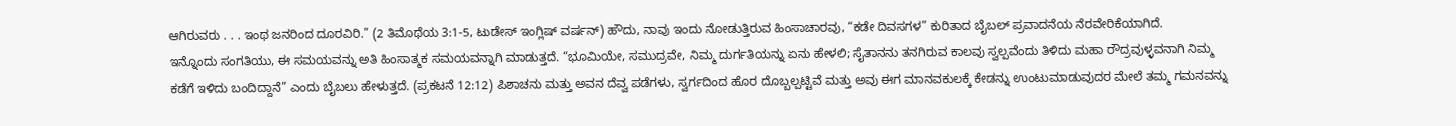ಆಗಿರುವರು . . . ಇಂಥ ಜನರಿಂದ ದೂರವಿರಿ.” (2 ತಿಮೊಥೆಯ 3:1-5, ಟುಡೇಸ್ ಇಂಗ್ಲಿಷ್ ವರ್ಷನ್) ಹೌದು, ನಾವು ಇಂದು ನೋಡುತ್ತಿರುವ ಹಿಂಸಾಚಾರವು, “ಕಡೇ ದಿವಸಗಳ” ಕುರಿತಾದ ಬೈಬಲ್ ಪ್ರವಾದನೆಯ ನೆರವೇರಿಕೆಯಾಗಿದೆ.
ಇನ್ನೊಂದು ಸಂಗತಿಯು, ಈ ಸಮಯವನ್ನು ಅತಿ ಹಿಂಸಾತ್ಮಕ ಸಮಯವನ್ನಾಗಿ ಮಾಡುತ್ತದೆ. “ಭೂಮಿಯೇ, ಸಮುದ್ರವೇ, ನಿಮ್ಮ ದುರ್ಗತಿಯನ್ನು ಏನು ಹೇಳಲಿ; ಸೈತಾನನು ತನಗಿರುವ ಕಾಲವು ಸ್ವಲ್ಪವೆಂದು ತಿಳಿದು ಮಹಾ ರೌದ್ರವುಳ್ಳವನಾಗಿ ನಿಮ್ಮ ಕಡೆಗೆ ಇಳಿದು ಬಂದಿದ್ದಾನೆ” ಎಂದು ಬೈಬಲು ಹೇಳುತ್ತದೆ. (ಪ್ರಕಟನೆ 12:12) ಪಿಶಾಚನು ಮತ್ತು ಅವನ ದೆವ್ವ ಪಡೆಗಳು, ಸ್ವರ್ಗದಿಂದ ಹೊರ ದೊಬ್ಬಲ್ಪಟ್ಟಿವೆ ಮತ್ತು ಅವು ಈಗ ಮಾನವಕುಲಕ್ಕೆ ಕೇಡನ್ನು ಉಂಟುಮಾಡುವುದರ ಮೇಲೆ ತಮ್ಮ ಗಮನವನ್ನು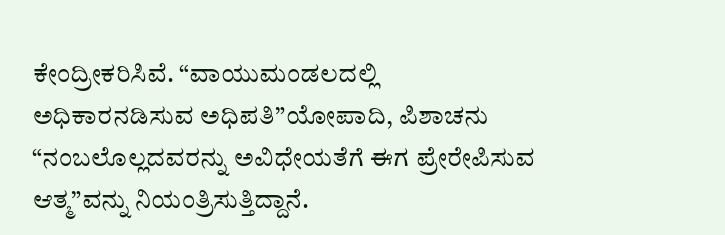ಕೇಂದ್ರೀಕರಿಸಿವೆ. “ವಾಯುಮಂಡಲದಲ್ಲಿ ಅಧಿಕಾರನಡಿಸುವ ಅಧಿಪತಿ”ಯೋಪಾದಿ, ಪಿಶಾಚನು “ನಂಬಲೊಲ್ಲದವರನ್ನು ಅವಿಧೇಯತೆಗೆ ಈಗ ಪ್ರೇರೇಪಿಸುವ ಆತ್ಮ”ವನ್ನು ನಿಯಂತ್ರಿಸುತ್ತಿದ್ದಾನೆ.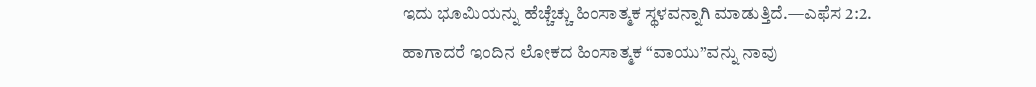ಇದು ಭೂಮಿಯನ್ನು ಹೆಚ್ಚೆಚ್ಚು ಹಿಂಸಾತ್ಮಕ ಸ್ಥಳವನ್ನಾಗಿ ಮಾಡುತ್ತಿದೆ.—ಎಫೆಸ 2:2.
ಹಾಗಾದರೆ ಇಂದಿನ ಲೋಕದ ಹಿಂಸಾತ್ಮಕ “ವಾಯು”ವನ್ನು ನಾವು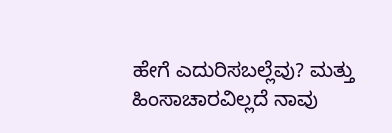ಹೇಗೆ ಎದುರಿಸಬಲ್ಲೆವು? ಮತ್ತು ಹಿಂಸಾಚಾರವಿಲ್ಲದೆ ನಾವು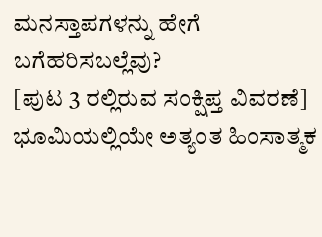ಮನಸ್ತಾಪಗಳನ್ನು ಹೇಗೆ ಬಗೆಹರಿಸಬಲ್ಲೆವು?
[ಪುಟ 3 ರಲ್ಲಿರುವ ಸಂಕ್ಷಿಪ್ತ ವಿವರಣೆ]
ಭೂಮಿಯಲ್ಲಿಯೇ ಅತ್ಯಂತ ಹಿಂಸಾತ್ಮಕ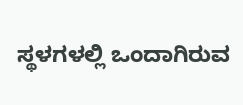ಸ್ಥಳಗಳಲ್ಲಿ ಒಂದಾಗಿರುವ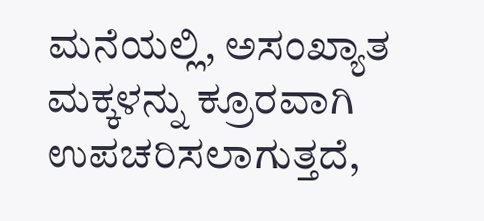ಮನೆಯಲ್ಲಿ, ಅಸಂಖ್ಯಾತ ಮಕ್ಕಳನ್ನು ಕ್ರೂರವಾಗಿ ಉಪಚರಿಸಲಾಗುತ್ತದೆ,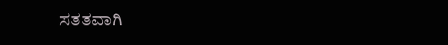ಸತತವಾಗಿ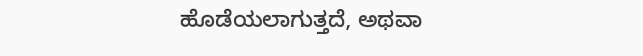ಹೊಡೆಯಲಾಗುತ್ತದೆ, ಅಥವಾ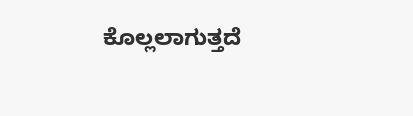ಕೊಲ್ಲಲಾಗುತ್ತದೆ